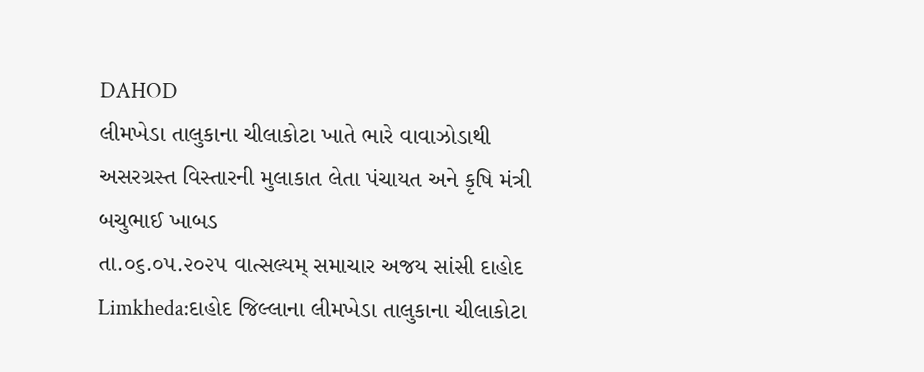DAHOD
લીમખેડા તાલુકાના ચીલાકોટા ખાતે ભારે વાવાઝોડાથી અસરગ્રસ્ત વિસ્તારની મુલાકાત લેતા પંચાયત અને કૃષિ મંત્રી બચુભાઈ ખાબડ
તા.૦૬.૦૫.૨૦૨૫ વાત્સલ્યમ્ સમાચાર અજય સાંસી દાહોદ Limkheda:દાહોદ જિલ્લાના લીમખેડા તાલુકાના ચીલાકોટા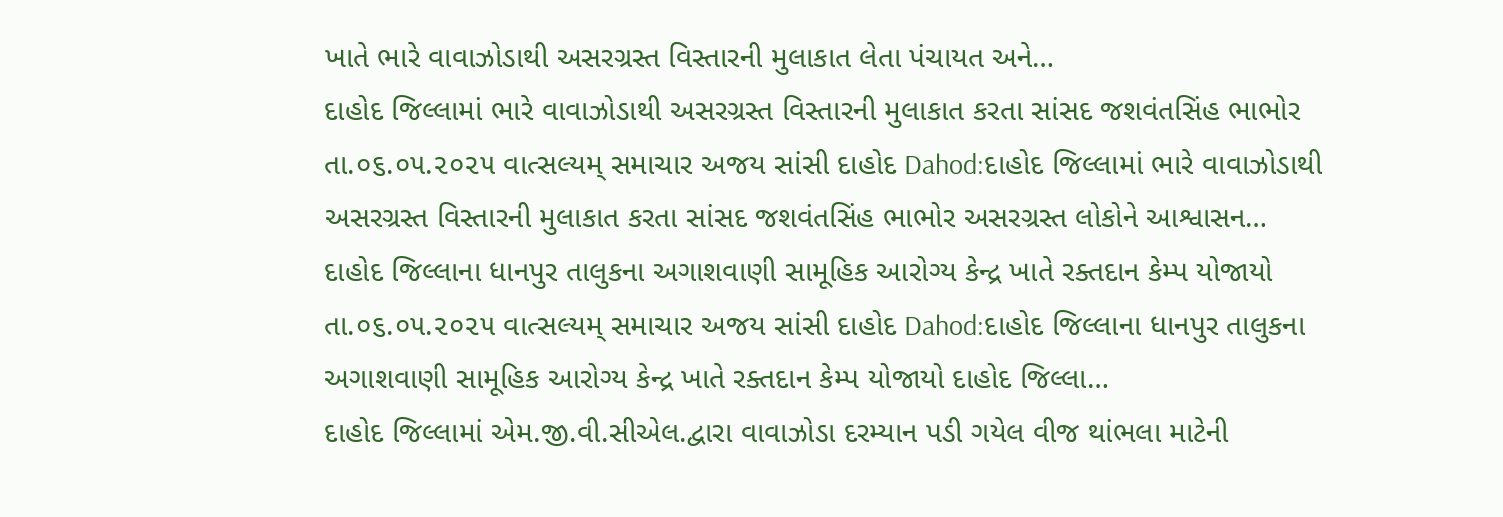ખાતે ભારે વાવાઝોડાથી અસરગ્રસ્ત વિસ્તારની મુલાકાત લેતા પંચાયત અને…
દાહોદ જિલ્લામાં ભારે વાવાઝોડાથી અસરગ્રસ્ત વિસ્તારની મુલાકાત કરતા સાંસદ જશવંતસિંહ ભાભોર
તા.૦૬.૦૫.૨૦૨૫ વાત્સલ્યમ્ સમાચાર અજય સાંસી દાહોદ Dahod:દાહોદ જિલ્લામાં ભારે વાવાઝોડાથી અસરગ્રસ્ત વિસ્તારની મુલાકાત કરતા સાંસદ જશવંતસિંહ ભાભોર અસરગ્રસ્ત લોકોને આશ્વાસન…
દાહોદ જિલ્લાના ધાનપુર તાલુકના અગાશવાણી સામૂહિક આરોગ્ય કેન્દ્ર ખાતે રક્તદાન કેમ્પ યોજાયો
તા.૦૬.૦૫.૨૦૨૫ વાત્સલ્યમ્ સમાચાર અજય સાંસી દાહોદ Dahod:દાહોદ જિલ્લાના ધાનપુર તાલુકના અગાશવાણી સામૂહિક આરોગ્ય કેન્દ્ર ખાતે રક્તદાન કેમ્પ યોજાયો દાહોદ જિલ્લા…
દાહોદ જિલ્લામાં એમ.જી.વી.સીએલ.દ્વારા વાવાઝોડા દરમ્યાન પડી ગયેલ વીજ થાંભલા માટેની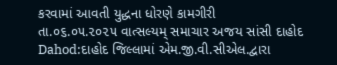કરવામાં આવતી યુદ્ધના ધોરણે કામગીરી
તા.૦૬.૦૫.૨૦૨૫ વાત્સલ્યમ્ સમાચાર અજય સાંસી દાહોદ Dahod:દાહોદ જિલ્લામાં એમ.જી.વી.સીએલ.દ્વારા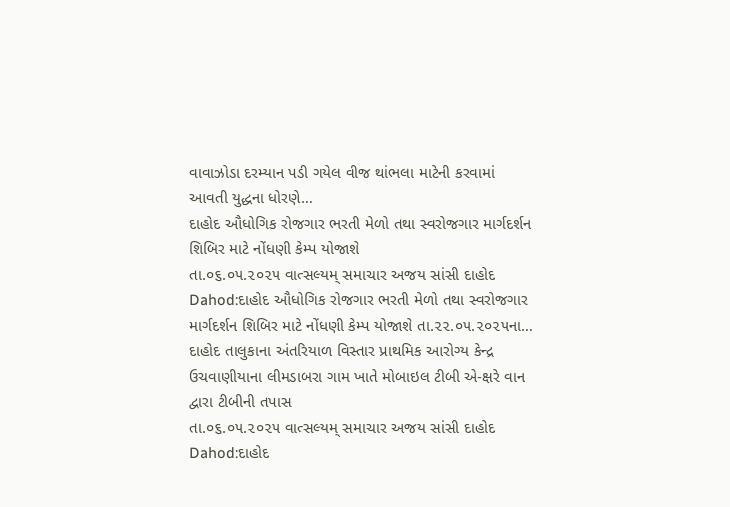વાવાઝોડા દરમ્યાન પડી ગયેલ વીજ થાંભલા માટેની કરવામાં આવતી યુદ્ધના ધોરણે…
દાહોદ ઔધોગિક રોજગાર ભરતી મેળો તથા સ્વરોજગાર માર્ગદર્શન શિબિર માટે નોંધણી કેમ્પ યોજાશે
તા.૦૬.૦૫.૨૦૨૫ વાત્સલ્યમ્ સમાચાર અજય સાંસી દાહોદ Dahod:દાહોદ ઔધોગિક રોજગાર ભરતી મેળો તથા સ્વરોજગાર માર્ગદર્શન શિબિર માટે નોંધણી કેમ્પ યોજાશે તા.૨૨.૦૫.૨૦૨૫ના…
દાહોદ તાલુકાના અંતરિયાળ વિસ્તાર પ્રાથમિક આરોગ્ય કેન્દ્ર ઉચવાણીયાના લીમડાબરા ગામ ખાતે મોબાઇલ ટીબી એ-ક્ષરે વાન દ્વારા ટીબીની તપાસ
તા.૦૬.૦૫.૨૦૨૫ વાત્સલ્યમ્ સમાચાર અજય સાંસી દાહોદ Dahod:દાહોદ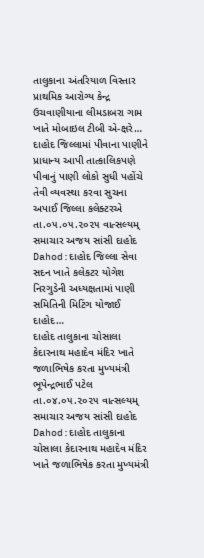તાલુકાના અંતરિયાળ વિસ્તાર પ્રાથમિક આરોગ્ય કેન્દ્ર ઉચવાણીયાના લીમડાબરા ગામ ખાતે મોબાઇલ ટીબી એ-ક્ષરે…
દાહોદ જિલ્લામાં પીવાના પાણીને પ્રાધાન્ય આપી તાત્કાલિકપણે પીવાનું પાણી લોકો સુધી પહોંચે તેવી વ્યવસ્થા કરવા સુચના અપાઈ જિલ્લા કલેક્ટરએ
તા.૦૫.૦૫.૨૦૨૫ વાત્સલ્યમ્ સમાચાર અજય સાંસી દાહોદ Dahod:દાહોદ જિલ્લા સેવા સદન ખાતે કલેકટર યોગેશ નિરગુડેની અધ્યક્ષતામાં પાણી સમિતિની મિટિંગ યોજાઈ દાહોદ…
દાહોદ તાલુકાના ચોસાલા કેદારનાથ મહાદેવ મંદિર ખાતે જળાભિષેક કરતા મુખ્યમંત્રી ભૂપેન્દ્રભાઈ પટેલ
તા.૦૪.૦૫.૨૦૨૫ વાત્સલ્યમ્ સમાચાર અજય સાંસી દાહોદ Dahod:દાહોદ તાલુકાના ચોસાલા કેદારનાથ મહાદેવ મંદિર ખાતે જળાભિષેક કરતા મુખ્યમંત્રી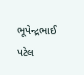ભૂપેન્દ્રભાઈ પટેલ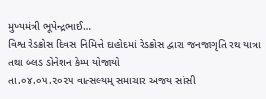મુખ્યમંત્રી ભૂપેન્દ્રભાઈ…
વિશ્વ રેડક્રોસ દિવસ નિમિત્તે દાહોદમાં રેડક્રોસ દ્વારા જનજાગૃતિ રથ યાત્રા તથા બ્લડ ડોનેશન કેમ્પ યોજાયો
તા.૦૪.૦૫.૨૦૨૫ વાત્સલ્યમ્ સમાચાર અજય સાંસી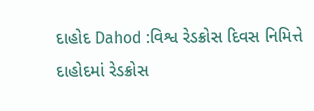દાહોદ Dahod :વિશ્વ રેડક્રોસ દિવસ નિમિત્તે દાહોદમાં રેડક્રોસ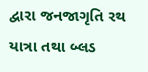દ્વારા જનજાગૃતિ રથ યાત્રા તથા બ્લડ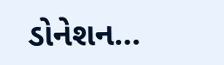ડોનેશન…